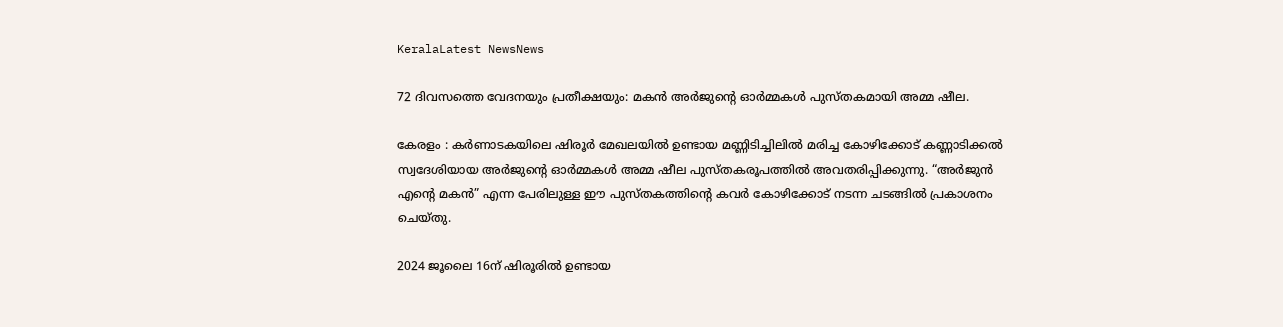KeralaLatest NewsNews

72 ദിവസത്തെ വേദനയും പ്രതീക്ഷയും: മകൻ അർജുന്റെ ഓർമ്മകൾ പുസ്തകമായി അമ്മ ഷീല.

കേരളം : കർണാടകയിലെ ഷിരൂർ മേഖലയിൽ ഉണ്ടായ മണ്ണിടിച്ചിലിൽ മരിച്ച കോഴിക്കോട് കണ്ണാടിക്കൽ സ്വദേശിയായ അർജുന്റെ ഓർമ്മകൾ അമ്മ ഷീല പുസ്തകരൂപത്തിൽ അവതരിപ്പിക്കുന്നു. “അർജുന്‍ എന്‍റെ മകന്‍” എന്ന പേരിലുള്ള ഈ പുസ്തകത്തിന്റെ കവർ കോഴിക്കോട് നടന്ന ചടങ്ങിൽ പ്രകാശനം ചെയ്തു.

2024 ജൂലൈ 16ന് ഷിരൂരിൽ ഉണ്ടായ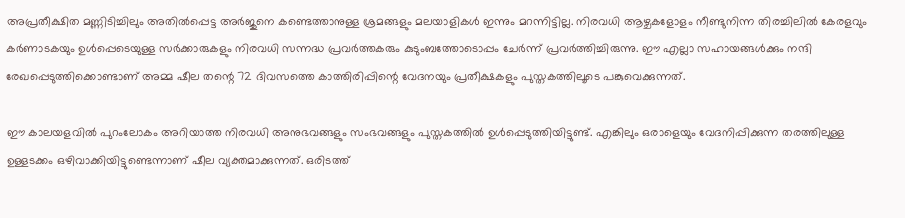അപ്രതീക്ഷിത മണ്ണിടിച്ചിലും അതിൽപ്പെട്ട അർജുനെ കണ്ടെത്താനുള്ള ശ്രമങ്ങളും മലയാളികൾ ഇന്നും മറന്നിട്ടില്ല. നിരവധി ആഴ്ചകളോളം നീണ്ടുനിന്ന തിരച്ചിലിൽ കേരളവും കര്‍ണാടകയും ഉള്‍പ്പെടെയുള്ള സര്‍ക്കാരുകളും നിരവധി സന്നദ്ധ പ്രവര്‍ത്തകരും കുടുംബത്തോടൊപ്പം ചേർന്ന് പ്രവർത്തിച്ചിരുന്നു. ഈ എല്ലാ സഹായങ്ങൾക്കും നന്ദി രേഖപ്പെടുത്തിക്കൊണ്ടാണ് അമ്മ ഷീല തന്റെ 72 ദിവസത്തെ കാത്തിരിപ്പിന്റെ വേദനയും പ്രതീക്ഷകളും പുസ്തകത്തിലൂടെ പങ്കുവെക്കുന്നത്.

ഈ കാലയളവിൽ പുറംലോകം അറിയാത്ത നിരവധി അനുഭവങ്ങളും സംഭവങ്ങളും പുസ്തകത്തിൽ ഉൾപ്പെടുത്തിയിട്ടുണ്ട്. എങ്കിലും ഒരാളെയും വേദനിപ്പിക്കുന്ന തരത്തിലുള്ള ഉള്ളടക്കം ഒഴിവാക്കിയിട്ടുണ്ടെന്നാണ് ഷീല വ്യക്തമാക്കുന്നത്. ഒരിടത്ത്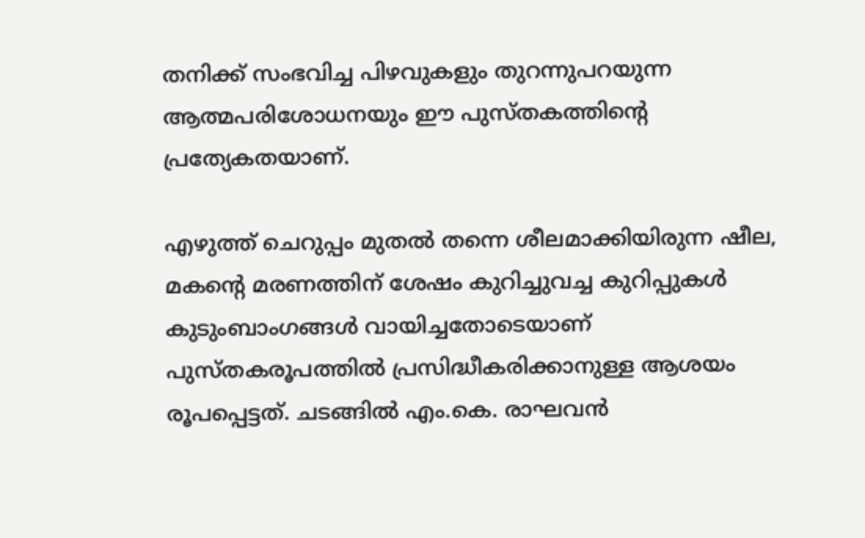തനിക്ക് സംഭവിച്ച പിഴവുകളും തുറന്നുപറയുന്ന ആത്മപരിശോധനയും ഈ പുസ്തകത്തിന്റെ പ്രത്യേകതയാണ്.

എഴുത്ത് ചെറുപ്പം മുതൽ തന്നെ ശീലമാക്കിയിരുന്ന ഷീല, മകന്റെ മരണത്തിന് ശേഷം കുറിച്ചുവച്ച കുറിപ്പുകൾ കുടുംബാംഗങ്ങൾ വായിച്ചതോടെയാണ് പുസ്തകരൂപത്തിൽ പ്രസിദ്ധീകരിക്കാനുള്ള ആശയം രൂപപ്പെട്ടത്. ചടങ്ങിൽ എം.കെ. രാഘവൻ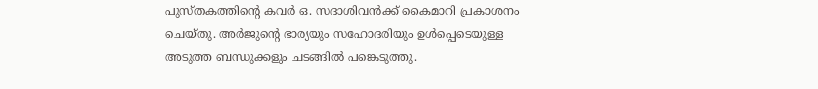പുസ്തകത്തിന്റെ കവർ ഒ. സദാശിവൻക്ക് കൈമാറി പ്രകാശനം ചെയ്തു. അർജുന്റെ ഭാര്യയും സഹോദരിയും ഉൾപ്പെടെയുള്ള അടുത്ത ബന്ധുക്കളും ചടങ്ങിൽ പങ്കെടുത്തു.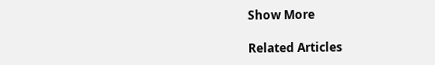Show More

Related Articles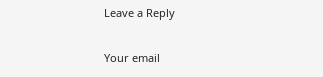Leave a Reply

Your email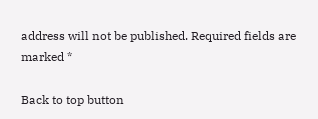address will not be published. Required fields are marked *

Back to top button